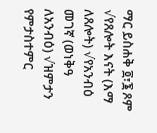ማር ይስሐቅ ፬፣፮ ጾም √የጸሎት እናት (እማ ለጸሎት) √የአንብዕ መገኛ (ወነቅዓ ለአንብዕ) √ዝምታን የምታስተምር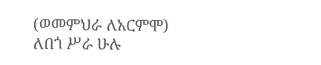(ወመምህራ ለአርምሞ) ለበጎ ሥራ ሁሉ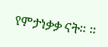የምታነቃቃ ናት። ።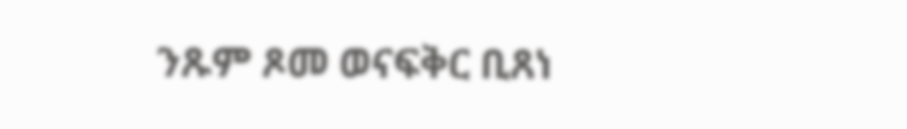ንጹም ጾመ ወናፍቅር ቢጸነ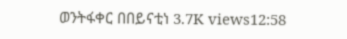ወንትፋቀር በበይናቲነ 3.7K views12:58